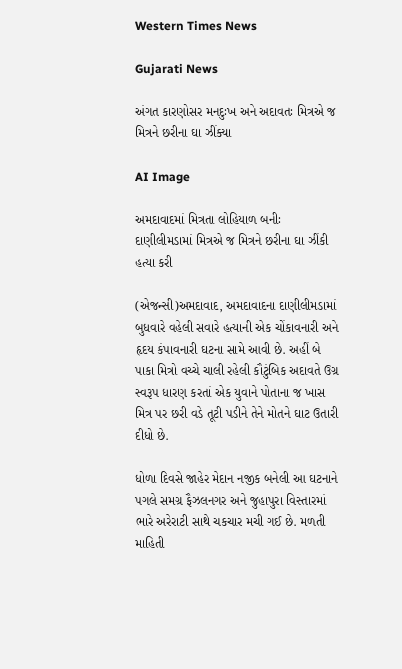Western Times News

Gujarati News

અંગત કારણોસર મનદુઃખ અને અદાવતઃ મિત્રએ જ મિત્રને છરીના ઘા ઝીંક્યા

AI Image

અમદાવાદમાં મિત્રતા લોહિયાળ બનીઃ દાણીલીમડામાં મિત્રએ જ મિત્રને છરીના ઘા ઝીંકી હત્યા કરી

(એજન્સી)અમદાવાદ, અમદાવાદના દાણીલીમડામાં બુધવારે વહેલી સવારે હત્યાની એક ચોંકાવનારી અને હૃદય કંપાવનારી ઘટના સામે આવી છે. અહીં બે પાકા મિત્રો વચ્ચે ચાલી રહેલી કૌટુંબિક અદાવતે ઉગ્ર સ્વરૂપ ધારણ કરતાં એક યુવાને પોતાના જ ખાસ મિત્ર પર છરી વડે તૂટી પડીને તેને મોતને ઘાટ ઉતારી દીધો છે.

ધોળા દિવસે જાહેર મેદાન નજીક બનેલી આ ઘટનાને પગલે સમગ્ર ફૈઝલનગર અને જુહાપુરા વિસ્તારમાં ભારે અરેરાટી સાથે ચકચાર મચી ગઈ છે. મળતી માહિતી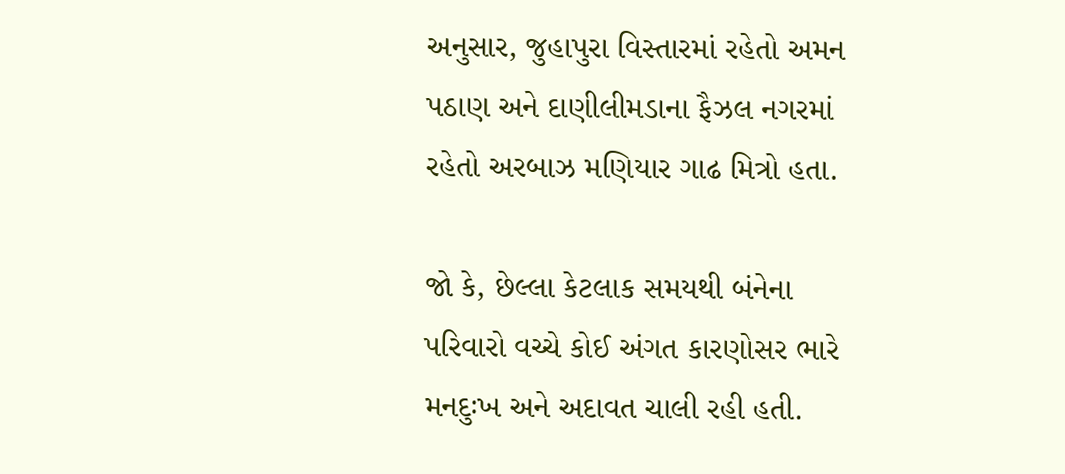અનુસાર, જુહાપુરા વિસ્તારમાં રહેતો અમન પઠાણ અને દાણીલીમડાના ફૈઝલ નગરમાં રહેતો અરબાઝ મણિયાર ગાઢ મિત્રો હતા.

જો કે, છેલ્લા કેટલાક સમયથી બંનેના પરિવારો વચ્ચે કોઈ અંગત કારણોસર ભારે મનદુઃખ અને અદાવત ચાલી રહી હતી.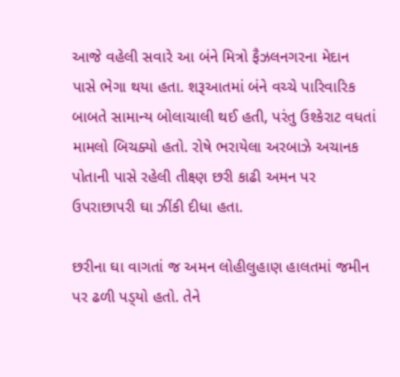આજે વહેલી સવારે આ બંને મિત્રો ફૈઝલનગરના મેદાન પાસે ભેગા થયા હતા. શરૂઆતમાં બંને વચ્ચે પારિવારિક બાબતે સામાન્ય બોલાચાલી થઈ હતી, પરંતુ ઉશ્કેરાટ વધતાં મામલો બિચક્યો હતો. રોષે ભરાયેલા અરબાઝે અચાનક પોતાની પાસે રહેલી તીક્ષ્ણ છરી કાઢી અમન પર ઉપરાછાપરી ઘા ઝીંકી દીધા હતા.

છરીના ઘા વાગતાં જ અમન લોહીલુહાણ હાલતમાં જમીન પર ઢળી પડ્‌યો હતો. તેને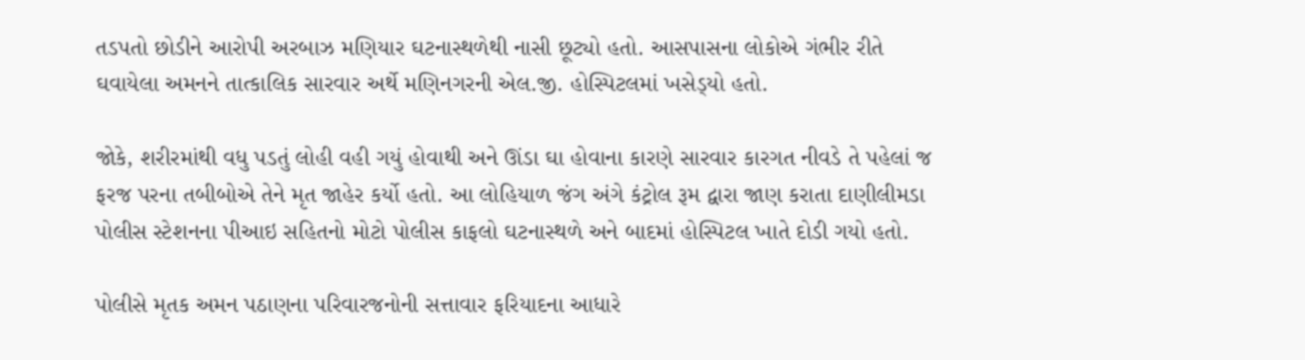તડપતો છોડીને આરોપી અરબાઝ મણિયાર ઘટનાસ્થળેથી નાસી છૂટ્યો હતો. આસપાસના લોકોએ ગંભીર રીતે ઘવાયેલા અમનને તાત્કાલિક સારવાર અર્થે મણિનગરની એલ.જી. હોસ્પિટલમાં ખસેડ્‌યો હતો.

જોકે, શરીરમાંથી વધુ પડતું લોહી વહી ગયું હોવાથી અને ઊંડા ઘા હોવાના કારણે સારવાર કારગત નીવડે તે પહેલાં જ ફરજ પરના તબીબોએ તેને મૃત જાહેર કર્યો હતો. આ લોહિયાળ જંગ અંગે કંટ્રોલ રૂમ દ્વારા જાણ કરાતા દાણીલીમડા પોલીસ સ્ટેશનના પીઆઇ સહિતનો મોટો પોલીસ કાફલો ઘટનાસ્થળે અને બાદમાં હોસ્પિટલ ખાતે દોડી ગયો હતો.

પોલીસે મૃતક અમન પઠાણના પરિવારજનોની સત્તાવાર ફરિયાદના આધારે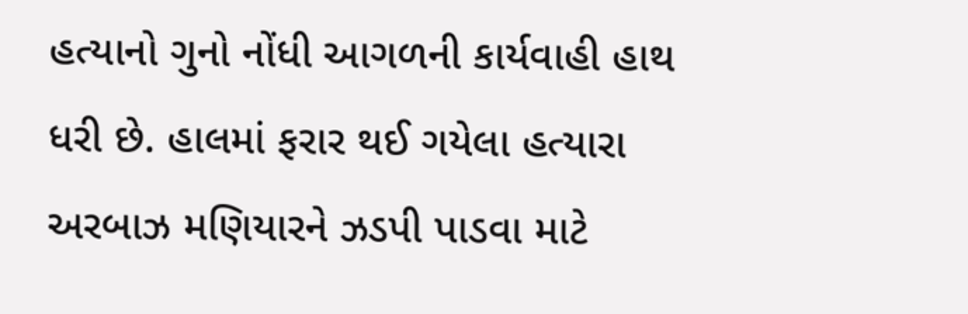હત્યાનો ગુનો નોંધી આગળની કાર્યવાહી હાથ ધરી છે. હાલમાં ફરાર થઈ ગયેલા હત્યારા અરબાઝ મણિયારને ઝડપી પાડવા માટે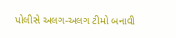પોલીસે અલગ-અલગ ટીમો બનાવી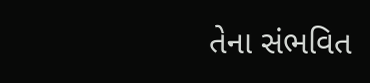તેના સંભવિત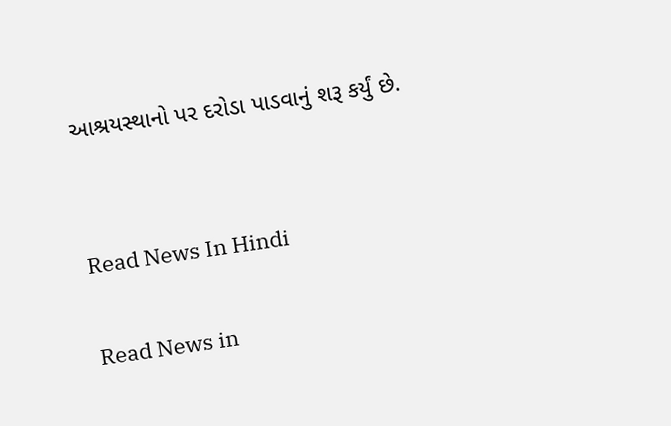આશ્રયસ્થાનો પર દરોડા પાડવાનું શરૂ કર્યું છે.


Read News In Hindi

Read News in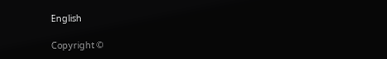English

Copyright ©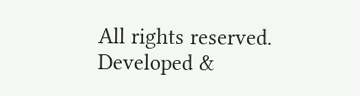All rights reserved. Developed &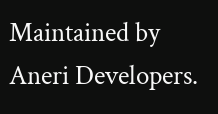Maintained by Aneri Developers.